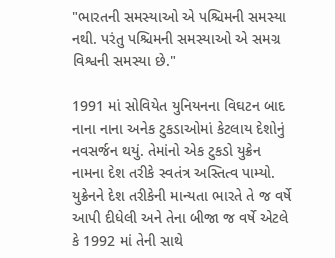"ભારતની સમસ્યાઓ એ પશ્ચિમની સમસ્યા નથી. પરંતુ પશ્ચિમની સમસ્યાઓ એ સમગ્ર વિશ્વની સમસ્યા છે."

1991 માં સોવિયેત યુનિયનના વિઘટન બાદ નાના નાના અનેક ટુકડાઓમાં કેટલાય દેશોનું નવસર્જન થયું. તેમાંનો એક ટુકડો યુક્રેન નામના દેશ તરીકે સ્વતંત્ર અસ્તિત્વ પામ્યો. યુક્રેનને દેશ તરીકેની માન્યતા ભારતે તે જ વર્ષે આપી દીધેલી અને તેના બીજા જ વર્ષે એટલે કે 1992 માં તેની સાથે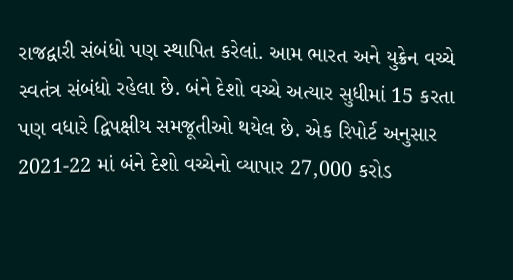રાજદ્વારી સંબંધો પણ સ્થાપિત કરેલાં. આમ ભારત અને યુક્રેન વચ્ચે સ્વતંત્ર સંબંધો રહેલા છે. બંને દેશો વચ્ચે અત્યાર સુધીમાં 15 કરતા પણ વધારે દ્વિપક્ષીય સમજૂતીઓ થયેલ છે. એક રિપોર્ટ અનુસાર 2021-22 માં બંને દેશો વચ્ચેનો વ્યાપાર 27,000 કરોડ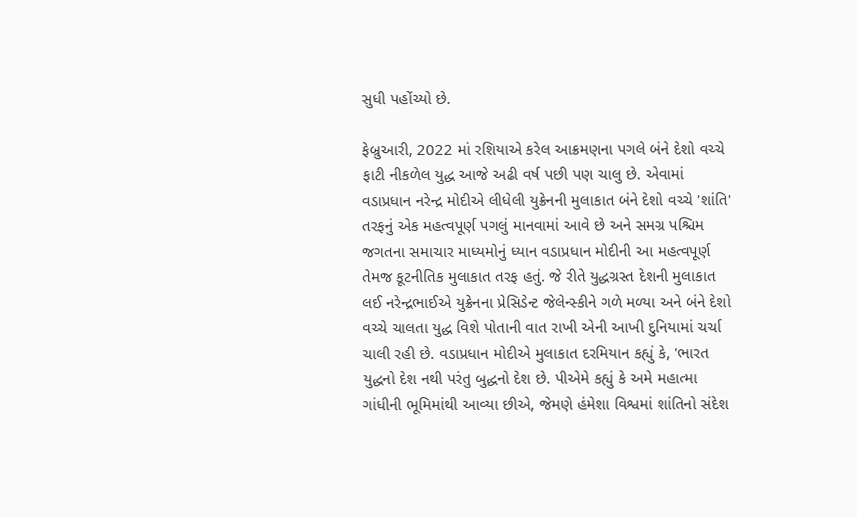સુધી પહોંચ્યો છે.

ફેબ્રુઆરી, 2022 માં રશિયાએ કરેલ આક્રમણના પગલે બંને દેશો વચ્ચે ફાટી નીકળેલ યુદ્ધ આજે અઢી વર્ષ પછી પણ ચાલુ છે. એવામાં વડાપ્રધાન નરેન્દ્ર મોદીએ લીધેલી યુક્રેનની મુલાકાત બંને દેશો વચ્ચે 'શાંતિ' તરફનું એક મહત્વપૂર્ણ પગલું માનવામાં આવે છે અને સમગ્ર પશ્ચિમ જગતના સમાચાર માધ્યમોનું ધ્યાન વડાપ્રધાન મોદીની આ મહત્વપૂર્ણ તેમજ કૂટનીતિક મુલાકાત તરફ હતું. જે રીતે યુદ્ધગ્રસ્ત દેશની મુલાકાત લઈ નરેન્દ્રભાઈએ યુક્રેનના પ્રેસિડેન્ટ જેલેન્સ્કીને ગળે મળ્યા અને બંને દેશો વચ્ચે ચાલતા યુદ્ધ વિશે પોતાની વાત રાખી એની આખી દુનિયામાં ચર્ચા ચાલી રહી છે. વડાપ્રધાન મોદીએ મુલાકાત દરમિયાન કહ્યું કે, 'ભારત યુદ્ધનો દેશ નથી પરંતુ બુદ્ધનો દેશ છે. પીએમે કહ્યું કે અમે મહાત્મા ગાંધીની ભૂમિમાંથી આવ્યા છીએ, જેમણે હંમેશા વિશ્વમાં શાંતિનો સંદેશ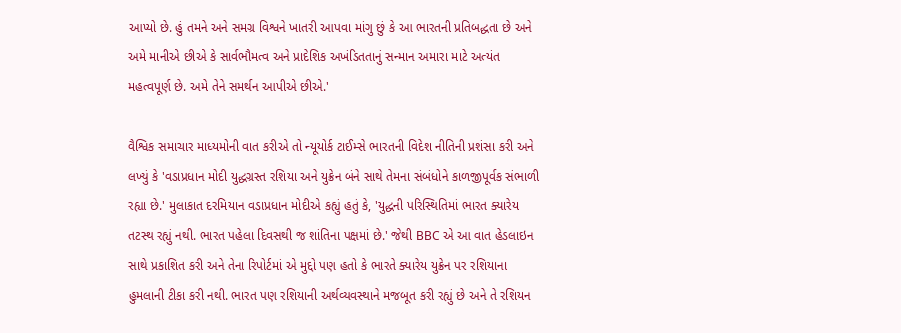આપ્યો છે. હું તમને અને સમગ્ર વિશ્વને ખાતરી આપવા માંગુ છું કે આ ભારતની પ્રતિબદ્ધતા છે અને અમે માનીએ છીએ કે સાર્વભૌમત્વ અને પ્રાદેશિક અખંડિતતાનું સન્માન અમારા માટે અત્યંત મહત્વપૂર્ણ છે. અમે તેને સમર્થન આપીએ છીએ.'

વૈશ્વિક સમાચાર માધ્યમોની વાત કરીએ તો ન્યૂયોર્ક ટાઈમ્સે ભારતની વિદેશ નીતિની પ્રશંસા કરી અને લખ્યું કે 'વડાપ્રધાન મોદી યુદ્ધગ્રસ્ત રશિયા અને યુક્રેન બંને સાથે તેમના સંબંધોને કાળજીપૂર્વક સંભાળી રહ્યા છે.' મુલાકાત દરમિયાન વડાપ્રધાન મોદીએ કહ્યું હતું કે, 'યુદ્ધની પરિસ્થિતિમાં ભારત ક્યારેય તટસ્થ રહ્યું નથી. ભારત પહેલા દિવસથી જ શાંતિના પક્ષમાં છે.' જેથી BBC એ આ વાત હેડલાઇન સાથે પ્રકાશિત કરી અને તેના રિપોર્ટમાં એ મુદ્દો પણ હતો કે ભારતે ક્યારેય યુક્રેન પર રશિયાના હુમલાની ટીકા કરી નથી. ભારત પણ રશિયાની અર્થવ્યવસ્થાને મજબૂત કરી રહ્યું છે અને તે રશિયન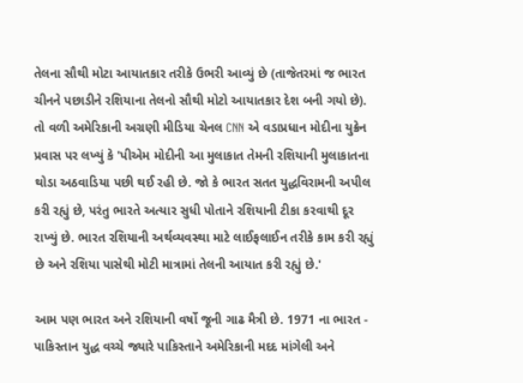તેલના સૌથી મોટા આયાતકાર તરીકે ઉભરી આવ્યું છે (તાજેતરમાં જ ભારત ચીનને પછાડીને રશિયાના તેલનો સૌથી મોટો આયાતકાર દેશ બની ગયો છે). તો વળી અમેરિકાની અગ્રણી મીડિયા ચેનલ CNN એ વડાપ્રધાન મોદીના યુક્રેન પ્રવાસ પર લખ્યું કે 'પીએમ મોદીની આ મુલાકાત તેમની રશિયાની મુલાકાતના થોડા અઠવાડિયા પછી થઈ રહી છે. જો કે ભારત સતત યુદ્ધવિરામની અપીલ કરી રહ્યું છે, પરંતુ ભારતે અત્યાર સુધી પોતાને રશિયાની ટીકા કરવાથી દૂર રાખ્યું છે. ભારત રશિયાની અર્થવ્યવસ્થા માટે લાઈફલાઈન તરીકે કામ કરી રહ્યું છે અને રશિયા પાસેથી મોટી માત્રામાં તેલની આયાત કરી રહ્યું છે.'

આમ પણ ભારત અને રશિયાની વર્ષો જૂની ગાઢ મૈત્રી છે. 1971 ના ભારત - પાકિસ્તાન યુદ્ધ વચ્ચે જ્યારે પાકિસ્તાને અમેરિકાની મદદ માંગેલી અને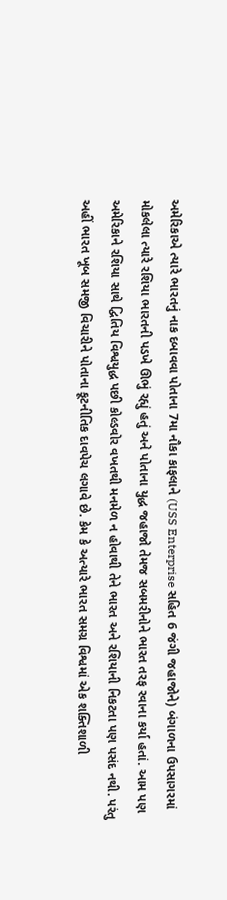અમેરિકાએ ત્યારે ભારતનું નાક દબાવવા પોતાના 7મા નૌકા કાફલાને (USS Enterprise સહિત 6 જંગી જહાજોને) બંગાળના ઉપસાગરમાં મોકલેલા ત્યારે રશિયા ભારતની પડખે ઊભું રહ્યું હતું અને પોતાના યુદ્ધ જહાજો તેમજ સબમરીનોને ભારત તરફ રવાના કર્યા હતાં. આમ પણ અમેરિકાને રશિયા સાથે દ્વિતિય વિશ્વયુદ્ધ પછી કોલ્ડવોર વખતથી મનમેળ ન હોવાથી તેને ભારત અને રશિયાની નિકટતા પણ પસંદ નથી. પરંતુ અહીં ભારત ખૂબ સમજી વિચારીને પોતાના કૂટનીતિક દાવપેચ લગાવે છે. કેમ કે અત્યારે ભારત સમગ્ર વિશ્વમાં એક શક્તિશાળી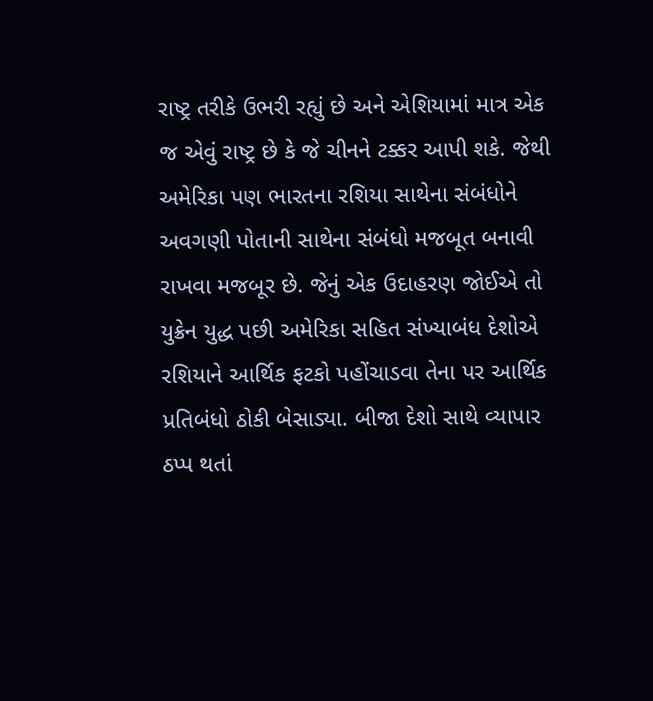રાષ્ટ્ર તરીકે ઉભરી રહ્યું છે અને એશિયામાં માત્ર એક જ એવું રાષ્ટ્ર છે કે જે ચીનને ટક્કર આપી શકે. જેથી અમેરિકા પણ ભારતના રશિયા સાથેના સંબંધોને અવગણી પોતાની સાથેના સંબંધો મજબૂત બનાવી રાખવા મજબૂર છે. જેનું એક ઉદાહરણ જોઈએ તો યુક્રેન યુદ્ધ પછી અમેરિકા સહિત સંખ્યાબંધ દેશોએ રશિયાને આર્થિક ફટકો પહોંચાડવા તેના પર આર્થિક પ્રતિબંધો ઠોકી બેસાડ્યા. બીજા દેશો સાથે વ્યાપાર ઠપ્પ થતાં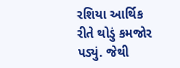રશિયા આર્થિક રીતે થોડું કમજોર પડ્યું. જેથી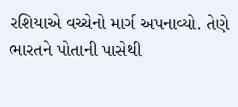રશિયાએ વચ્ચેનો માર્ગ અપનાવ્યો. તેણે ભારતને પોતાની પાસેથી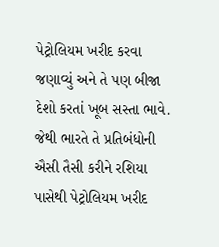પેટ્રોલિયમ ખરીદ કરવા જણાવ્યું અને તે પણ બીજા દેશો કરતાં ખૂબ સસ્તા ભાવે. જેથી ભારતે તે પ્રતિબંધોની ઐસી તૈસી કરીને રશિયા પાસેથી પેટ્રોલિયમ ખરીદ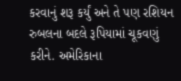કરવાનું શરૂ કર્યું અને તે પણ રશિયન રુબલના બદલે રૂપિયામાં ચૂકવણું કરીને. અમેરિકાના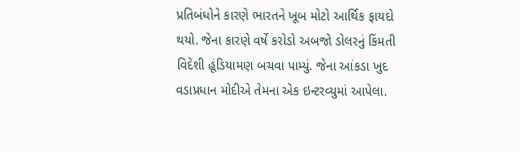પ્રતિબંધોને કારણે ભારતને ખૂબ મોટો આર્થિક ફાયદો થયો. જેના કારણે વર્ષે કરોડો અબજો ડોલરનું કિંમતી વિદેશી હૂંડિયામણ બચવા પામ્યું. જેના આંકડા ખુદ વડાપ્રધાન મોદીએ તેમના એક ઇન્ટરવ્યુમાં આપેલા.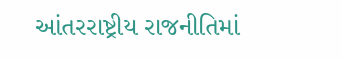આંતરરાષ્ટ્રીય રાજનીતિમાં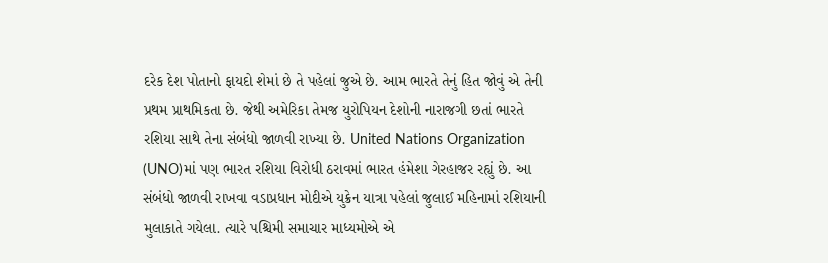દરેક દેશ પોતાનો ફાયદો શેમાં છે તે પહેલાં જુએ છે. આમ ભારતે તેનું હિત જોવું એ તેની પ્રથમ પ્રાથમિકતા છે. જેથી અમેરિકા તેમજ યુરોપિયન દેશોની નારાજગી છતાં ભારતે રશિયા સાથે તેના સંબંધો જાળવી રાખ્યા છે. United Nations Organization (UNO)માં પણ ભારત રશિયા વિરોધી ઠરાવમાં ભારત હંમેશા ગેરહાજર રહ્યું છે. આ સંબંધો જાળવી રાખવા વડાપ્રધાન મોદીએ યુક્રેન યાત્રા પહેલાં જુલાઈ મહિનામાં રશિયાની મુલાકાતે ગયેલા. ત્યારે પશ્ચિમી સમાચાર માધ્યમોએ એ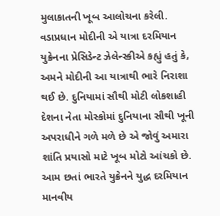મુલાકાતની ખૂબ આલોચના કરેલી. વડાપ્રધાન મોદીની એ યાત્રા દરમિયાન યુક્રેનના પ્રેસિડેન્ટ ઝેલેન્સ્કીએ કહ્યું હતું કે, અમને મોદીની આ યાત્રાથી ભારે નિરાશા થઈ છે. દુનિયામાં સૌથી મોટી લોકશાહી દેશના નેતા મોસ્કોમાં દુનિયાના સૌથી ખૂની અપરાધીને ગળે મળે છે એ જોવું અમારા શાંતિ પ્રયાસો માટે ખૂબ મોટો આંચકો છે. આમ છતાં ભારતે યુક્રેનને યુદ્ધ દરમિયાન માનવીય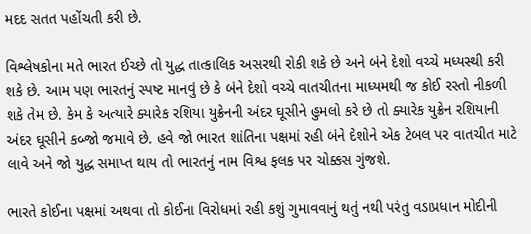મદદ સતત પહોંચતી કરી છે.

વિશ્લેષકોના મતે ભારત ઈચ્છે તો યુદ્ધ તાત્કાલિક અસરથી રોકી શકે છે અને બંને દેશો વચ્ચે મધ્યસ્થી કરી શકે છે. આમ પણ ભારતનું સ્પષ્ટ માનવું છે કે બંને દેશો વચ્ચે વાતચીતના માધ્યમથી જ કોઈ રસ્તો નીકળી શકે તેમ છે. કેમ કે અત્યારે ક્યારેક રશિયા યુક્રેનની અંદર ઘૂસીને હુમલો કરે છે તો ક્યારેક યુક્રેન રશિયાની અંદર ઘૂસીને કબ્જો જમાવે છે. હવે જો ભારત શાંતિના પક્ષમાં રહી બંને દેશોને એક ટેબલ પર વાતચીત માટે લાવે અને જો યુદ્ધ સમાપ્ત થાય તો ભારતનું નામ વિશ્વ ફલક પર ચોક્કસ ગુંજશે.

ભારતે કોઈના પક્ષમાં અથવા તો કોઈના વિરોધમાં રહી કશું ગુમાવવાનું થતું નથી પરંતુ વડાપ્રધાન મોદીની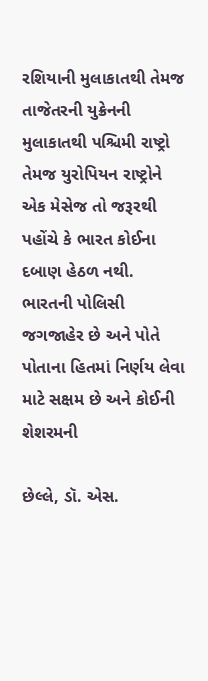રશિયાની મુલાકાતથી તેમજ તાજેતરની યુક્રેનની મુલાકાતથી પશ્ચિમી રાષ્ટ્રો તેમજ યુરોપિયન રાષ્ટ્રોને એક મેસેજ તો જરૂરથી પહોંચે કે ભારત કોઈના દબાણ હેઠળ નથી. ભારતની પોલિસી જગજાહેર છે અને પોતે પોતાના હિતમાં નિર્ણય લેવા માટે સક્ષમ છે અને કોઈની શેશરમની

છેલ્લે, ડૉ. એસ.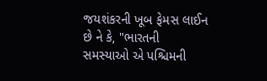જયશંકરની ખૂબ ફેમસ લાઈન છે ને કે, "ભારતની સમસ્યાઓ એ પશ્ચિમની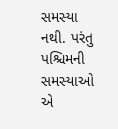સમસ્યા નથી. પરંતુ પશ્ચિમની સમસ્યાઓ એ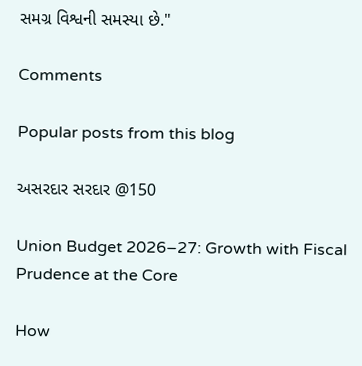સમગ્ર વિશ્વની સમસ્યા છે."

Comments

Popular posts from this blog

અસરદાર સરદાર @150

Union Budget 2026–27: Growth with Fiscal Prudence at the Core

How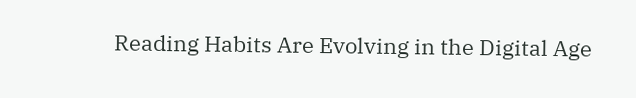Reading Habits Are Evolving in the Digital Age